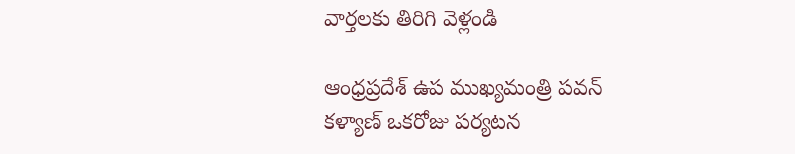వార్తలకు తిరిగి వెళ్లండి

ఆంధ్రప్రదేశ్ ఉప ముఖ్యమంత్రి పవన్ కళ్యాణ్ ఒకరోజు పర్యటన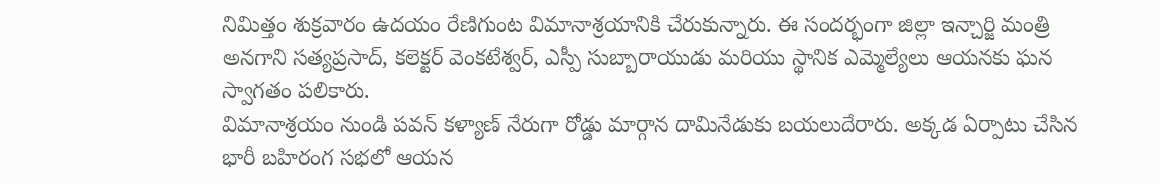నిమిత్తం శుక్రవారం ఉదయం రేణిగుంట విమానాశ్రయానికి చేరుకున్నారు. ఈ సందర్భంగా జిల్లా ఇన్చార్జి మంత్రి అనగాని సత్యప్రసాద్, కలెక్టర్ వెంకటేశ్వర్, ఎస్పీ సుబ్బారాయుడు మరియు స్థానిక ఎమ్మెల్యేలు ఆయనకు ఘన స్వాగతం పలికారు.
విమానాశ్రయం నుండి పవన్ కళ్యాణ్ నేరుగా రోడ్డు మార్గాన దామినేడుకు బయలుదేరారు. అక్కడ ఏర్పాటు చేసిన భారీ బహిరంగ సభలో ఆయన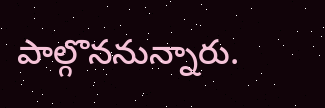పాల్గొననున్నారు.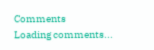Comments
Loading comments...